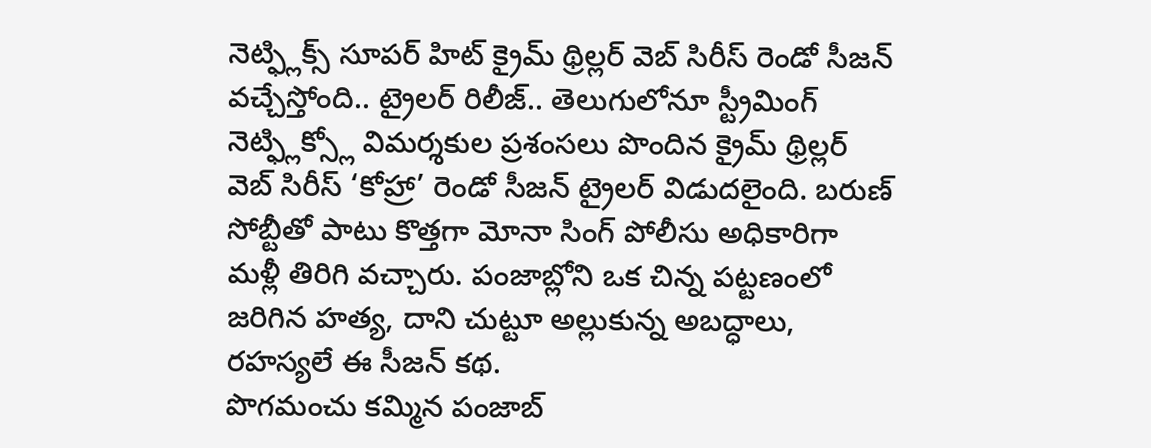నెట్ఫ్లిక్స్ సూపర్ హిట్ క్రైమ్ థ్రిల్లర్ వెబ్ సిరీస్ రెండో సీజన్ వచ్చేస్తోంది.. ట్రైలర్ రిలీజ్.. తెలుగులోనూ స్ట్రీమింగ్
నెట్ఫ్లిక్స్లో విమర్శకుల ప్రశంసలు పొందిన క్రైమ్ థ్రిల్లర్ వెబ్ సిరీస్ ‘కోహ్రా’ రెండో సీజన్ ట్రైలర్ విడుదలైంది. బరుణ్ సోబ్టీతో పాటు కొత్తగా మోనా సింగ్ పోలీసు అధికారిగా మళ్లీ తిరిగి వచ్చారు. పంజాబ్లోని ఒక చిన్న పట్టణంలో జరిగిన హత్య, దాని చుట్టూ అల్లుకున్న అబద్ధాలు, రహస్యలే ఈ సీజన్ కథ.
పొగమంచు కమ్మిన పంజాబ్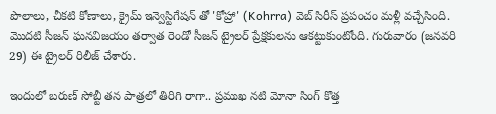పొలాలు, చీకటి కోణాలు, క్రైమ్ ఇన్వెస్టిగేషన్ తో 'కోహ్రా' (Kohrra) వెబ్ సిరీస్ ప్రపంచం మళ్లీ వచ్చేసింది. మొదటి సీజన్ ఘనవిజయం తర్వాత రెండో సీజన్ ట్రైలర్ ప్రేక్షకులను ఆకట్టుకుంటోంది. గురువారం (జనవరి 29) ఈ ట్రైలర్ రిలీజ్ చేశారు.

ఇందులో బరుణ్ సోబ్టీ తన పాత్రలో తిరిగి రాగా.. ప్రముఖ నటి మోనా సింగ్ కొత్త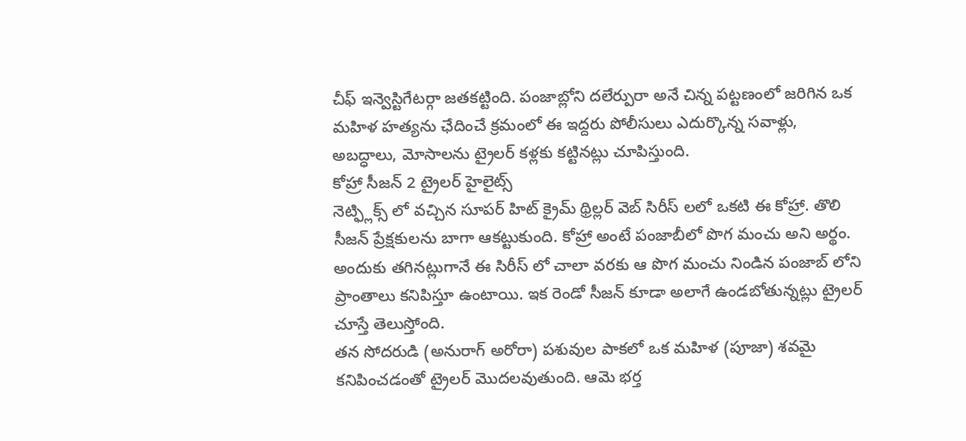చీఫ్ ఇన్వెస్టిగేటర్గా జతకట్టింది. పంజాబ్లోని దలేర్పురా అనే చిన్న పట్టణంలో జరిగిన ఒక మహిళ హత్యను ఛేదించే క్రమంలో ఈ ఇద్దరు పోలీసులు ఎదుర్కొన్న సవాళ్లు, అబద్ధాలు, మోసాలను ట్రైలర్ కళ్లకు కట్టినట్లు చూపిస్తుంది.
కోహ్రా సీజన్ 2 ట్రైలర్ హైలైట్స్
నెట్ఫ్లిక్స్ లో వచ్చిన సూపర్ హిట్ క్రైమ్ థ్రిల్లర్ వెబ్ సిరీస్ లలో ఒకటి ఈ కోహ్రా. తొలి సీజన్ ప్రేక్షకులను బాగా ఆకట్టుకుంది. కోహ్రా అంటే పంజాబీలో పొగ మంచు అని అర్థం. అందుకు తగినట్లుగానే ఈ సిరీస్ లో చాలా వరకు ఆ పొగ మంచు నిండిన పంజాబ్ లోని ప్రాంతాలు కనిపిస్తూ ఉంటాయి. ఇక రెండో సీజన్ కూడా అలాగే ఉండబోతున్నట్లు ట్రైలర్ చూస్తే తెలుస్తోంది.
తన సోదరుడి (అనురాగ్ అరోరా) పశువుల పాకలో ఒక మహిళ (పూజా) శవమై కనిపించడంతో ట్రైలర్ మొదలవుతుంది. ఆమె భర్త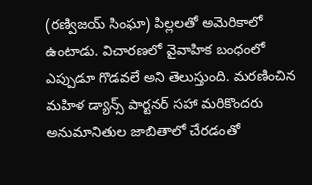(రణ్విజయ్ సింఘా) పిల్లలతో అమెరికాలో ఉంటాడు. విచారణలో వైవాహిక బంధంలో ఎప్పుడూ గొడవలే అని తెలుస్తుంది. మరణించిన మహిళ డ్యాన్స్ పార్టనర్ సహా మరికొందరు అనుమానితుల జాబితాలో చేరడంతో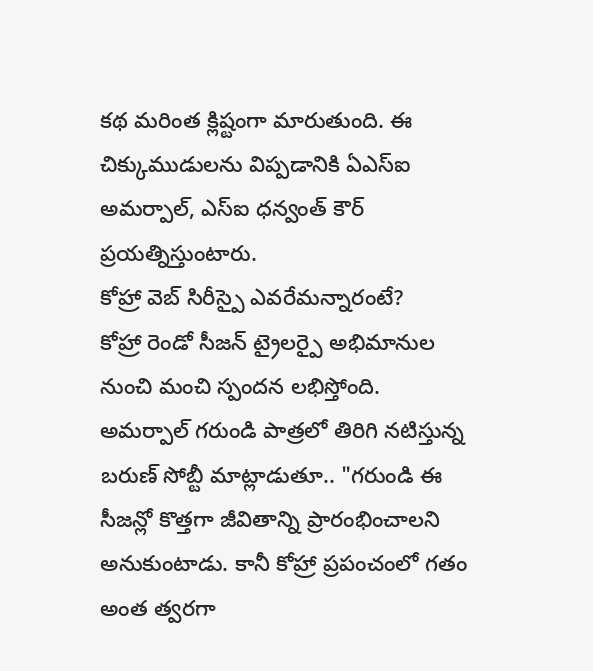కథ మరింత క్లిష్టంగా మారుతుంది. ఈ చిక్కుముడులను విప్పడానికి ఏఎస్ఐ అమర్పాల్, ఎస్ఐ ధన్వంత్ కౌర్ ప్రయత్నిస్తుంటారు.
కోహ్రా వెబ్ సిరీస్పై ఎవరేమన్నారంటే?
కోహ్రా రెండో సీజన్ ట్రైలర్పై అభిమానుల నుంచి మంచి స్పందన లభిస్తోంది. అమర్పాల్ గరుండి పాత్రలో తిరిగి నటిస్తున్న బరుణ్ సోబ్టీ మాట్లాడుతూ.. "గరుండి ఈ సీజన్లో కొత్తగా జీవితాన్ని ప్రారంభించాలని అనుకుంటాడు. కానీ కోహ్రా ప్రపంచంలో గతం అంత త్వరగా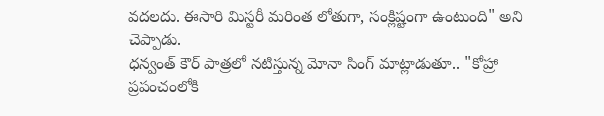వదలదు. ఈసారి మిస్టరీ మరింత లోతుగా, సంక్లిష్టంగా ఉంటుంది" అని చెప్పాడు.
ధన్వంత్ కౌర్ పాత్రలో నటిస్తున్న మోనా సింగ్ మాట్లాడుతూ.. "కోహ్రా ప్రపంచంలోకి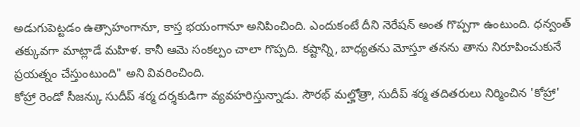అడుగుపెట్టడం ఉత్సాహంగానూ, కాస్త భయంగానూ అనిపించింది. ఎందుకంటే దీని నెరేషన్ అంత గొప్పగా ఉంటుంది. ధన్వంత్ తక్కువగా మాట్లాడే మహిళ. కానీ ఆమె సంకల్పం చాలా గొప్పది. కష్టాన్ని, బాధ్యతను మోస్తూ తనను తాను నిరూపించుకునే ప్రయత్నం చేస్తుంటుంది" అని వివరించింది.
కోహ్రా రెండో సీజన్కు సుదీప్ శర్మ దర్శకుడిగా వ్యవహరిస్తున్నాడు. సౌరభ్ మల్హోత్రా, సుదీప్ శర్మ తదితరులు నిర్మించిన 'కోహ్రా'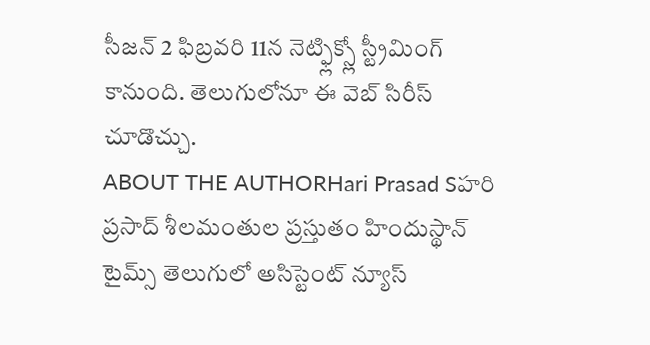సీజన్ 2 ఫిబ్రవరి 11న నెట్ఫ్లిక్స్లో స్ట్రీమింగ్ కానుంది. తెలుగులోనూ ఈ వెబ్ సిరీస్ చూడొచ్చు.
ABOUT THE AUTHORHari Prasad Sహరి ప్రసాద్ శీలమంతుల ప్రస్తుతం హిందుస్థాన్ టైమ్స్ తెలుగులో అసిస్టెంట్ న్యూస్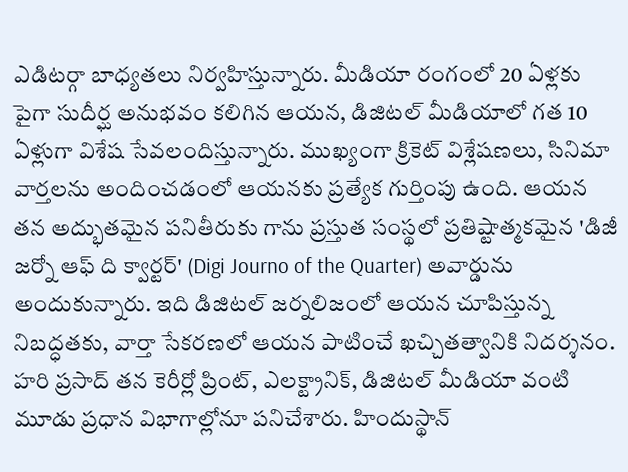ఎడిటర్గా బాధ్యతలు నిర్వహిస్తున్నారు. మీడియా రంగంలో 20 ఏళ్లకు పైగా సుదీర్ఘ అనుభవం కలిగిన ఆయన, డిజిటల్ మీడియాలో గత 10 ఏళ్లుగా విశేష సేవలందిస్తున్నారు. ముఖ్యంగా క్రికెట్ విశ్లేషణలు, సినిమా వార్తలను అందించడంలో ఆయనకు ప్రత్యేక గుర్తింపు ఉంది. ఆయన తన అద్భుతమైన పనితీరుకు గాను ప్రస్తుత సంస్థలో ప్రతిష్టాత్మకమైన 'డిజీ జర్నో ఆఫ్ ది క్వార్టర్' (Digi Journo of the Quarter) అవార్డును అందుకున్నారు. ఇది డిజిటల్ జర్నలిజంలో ఆయన చూపిస్తున్న నిబద్ధతకు, వార్తా సేకరణలో ఆయన పాటించే ఖచ్చితత్వానికి నిదర్శనం. హరి ప్రసాద్ తన కెరీర్లో ప్రింట్, ఎలక్ట్రానిక్, డిజిటల్ మీడియా వంటి మూడు ప్రధాన విభాగాల్లోనూ పనిచేశారు. హిందుస్థాన్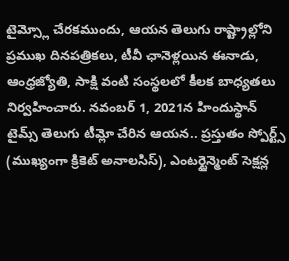టైమ్స్లో చేరకముందు, ఆయన తెలుగు రాష్ట్రాల్లోని ప్రముఖ దినపత్రికలు, టీవీ ఛానెళ్లయిన ఈనాడు, ఆంధ్రజ్యోతి, సాక్షి వంటి సంస్థలలో కీలక బాధ్యతలు నిర్వహించారు. నవంబర్ 1, 2021న హిందుస్థాన్ టైమ్స్ తెలుగు టీమ్లో చేరిన ఆయన.. ప్రస్తుతం స్పోర్ట్స్ (ముఖ్యంగా క్రికెట్ అనాలసిస్), ఎంటర్టైన్మెంట్ సెక్షన్ల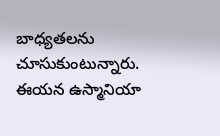బాధ్యతలను చూసుకుంటున్నారు. ఈయన ఉస్మానియా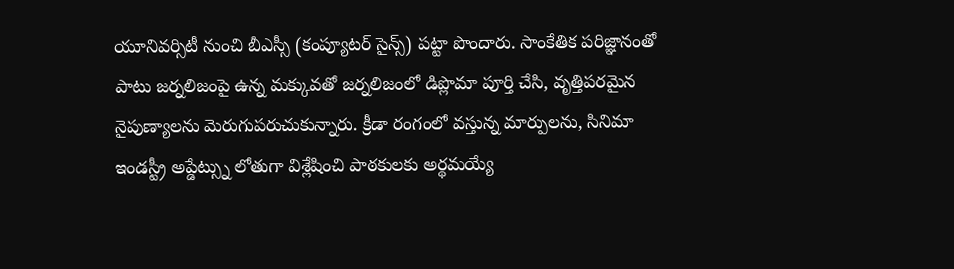యూనివర్సిటీ నుంచి బీఎస్సీ (కంప్యూటర్ సైన్స్) పట్టా పొందారు. సాంకేతిక పరిజ్ఞానంతో పాటు జర్నలిజంపై ఉన్న మక్కువతో జర్నలిజంలో డిప్లొమా పూర్తి చేసి, వృత్తిపరమైన నైపుణ్యాలను మెరుగుపరుచుకున్నారు. క్రీడా రంగంలో వస్తున్న మార్పులను, సినిమా ఇండస్ట్రీ అప్డేట్స్ను లోతుగా విశ్లేషించి పాఠకులకు అర్థమయ్యే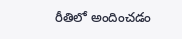రీతిలో అందించడం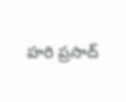హరి ప్రసాద్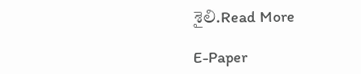శైలి.Read More

E-Paper